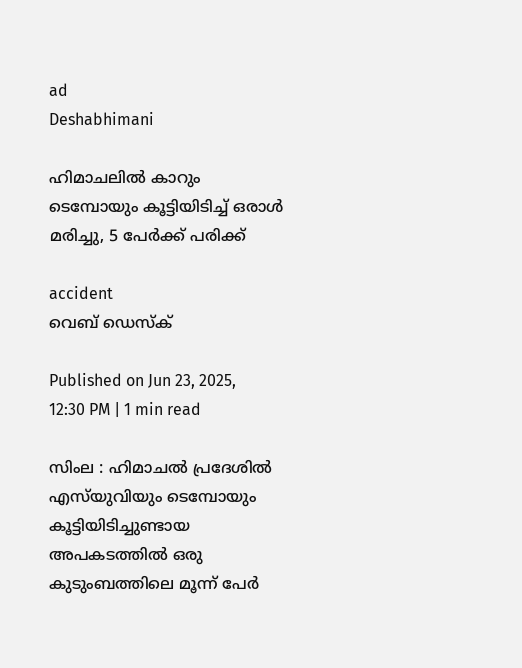ad
Deshabhimani

ഹിമാചലിൽ കാറും ടെമ്പോയും കൂട്ടിയിടിച്ച് ഒരാൾ മരിച്ചു, 5 പേർക്ക് പരിക്ക്

accident
വെബ് ഡെസ്ക്

Published on Jun 23, 2025, 12:30 PM | 1 min read

സിംല : ഹിമാചൽ പ്രദേശിൽ എസ്‌യുവിയും ടെമ്പോയും കൂട്ടിയിടിച്ചുണ്ടായ അപകടത്തിൽ ഒരു കുടുംബത്തിലെ മൂന്ന് പേർ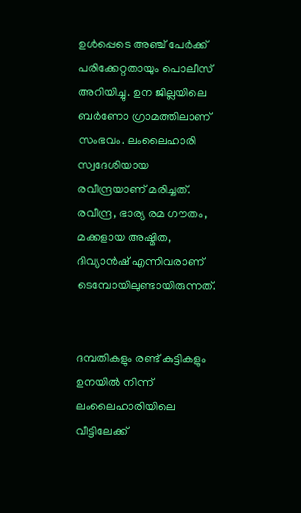ഉൾപ്പെടെ അഞ്ച് പേർക്ക് പരിക്കേറ്റതായും പൊലീസ് അറിയിച്ചു. ഉന ജില്ലയിലെ ബർണോ ഗ്രാമത്തിലാണ് സംഭവം. ലംലൈഹാരി സ്വദേശിയായ രവീന്ദ്രയാണ് മരിച്ചത്. രവീന്ദ്ര, ഭാര്യ രമ ഗൗതം, മക്കളായ അഷ്മിത, ദിവ്യാൻഷ് എന്നിവരാണ് ടെമ്പോയിലുണ്ടായിരുന്നത്.


ദമ്പതികളും രണ്ട് കുട്ടികളും ഉനയിൽ നിന്ന് ലംലൈഹാരിയിലെ വീട്ടിലേക്ക്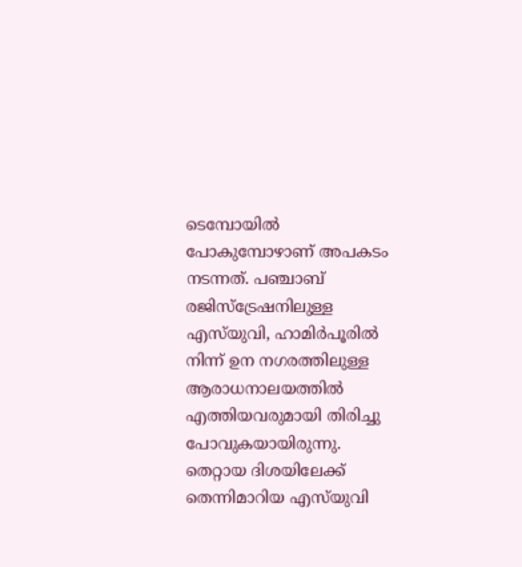ടെമ്പോയിൽ പോകുമ്പോഴാണ് അപകടം നടന്നത്. പഞ്ചാബ് രജിസ്ട്രേഷനിലുള്ള എസ്‌യുവി, ഹാമിർപൂരിൽ നിന്ന് ഉന നഗരത്തിലുള്ള ആരാധനാലയത്തിൽ എത്തിയവരുമായി തിരിച്ചു പോവുകയായിരുന്നു. തെറ്റായ ദിശയിലേക്ക് തെന്നിമാറിയ എസ്‌യുവി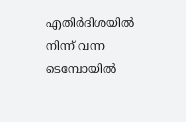എതിർദിശയിൽ നിന്ന് വന്ന ടെമ്പോയിൽ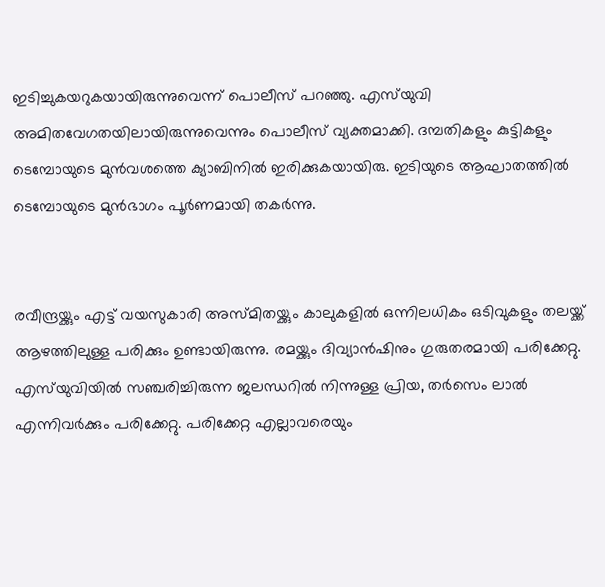ഇടിച്ചുകയറുകയായിരുന്നുവെന്ന് പൊലീസ് പറഞ്ഞു. എസ്‌യുവി അമിതവേഗതയിലായിരുന്നുവെന്നും പൊലീസ് വ്യക്തമാക്കി. ദമ്പതികളും കുട്ടികളും ടെമ്പോയുടെ മുൻവശത്തെ ക്യാബിനിൽ ഇരിക്കുകയായിരു. ഇടിയുടെ ആഘാതത്തിൽ ടെമ്പോയുടെ മുൻഭാഗം പൂർണമായി തകർന്നു.


രവീന്ദ്രയ്ക്കും എട്ട് വയസുകാരി അസ്മിതയ്ക്കും കാലുകളിൽ ഒന്നിലധികം ഒടിവുകളും തലയ്ക്ക് ആഴത്തിലുള്ള പരിക്കും ഉണ്ടായിരുന്നു. രമയ്ക്കും ദിവ്യാൻഷിനും ഗുരുതരമായി പരിക്കേറ്റു. എസ്‌യുവിയിൽ സഞ്ചരിച്ചിരുന്ന ജലന്ധറിൽ നിന്നുള്ള പ്രിയ, തർസെം ലാൽ എന്നിവർക്കും പരിക്കേറ്റു. പരിക്കേറ്റ എല്ലാവരെയും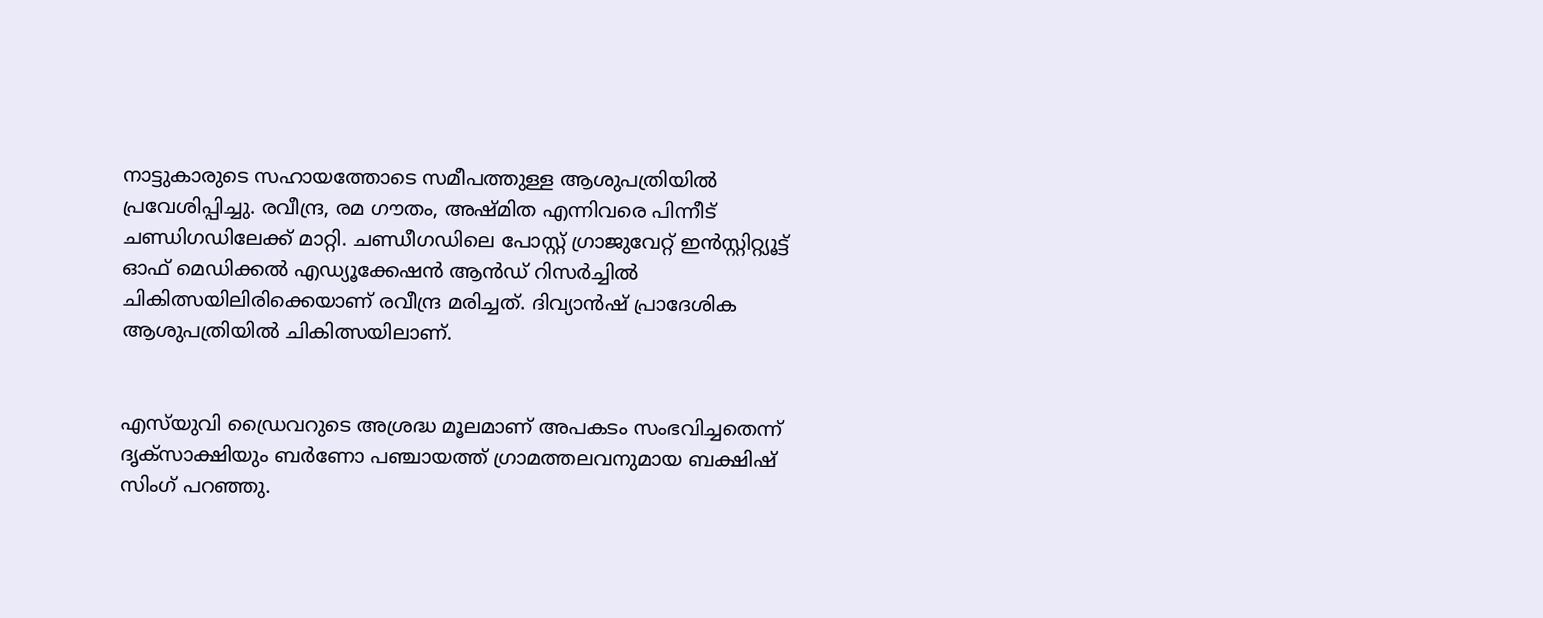നാട്ടുകാരുടെ സഹായത്തോടെ സമീപത്തുള്ള ആശുപത്രിയിൽ പ്രവേശിപ്പിച്ചു. രവീന്ദ്ര, രമ ഗൗതം, അഷ്മിത എന്നിവരെ പിന്നീട് ചണ്ഡിഗഡിലേക്ക് മാറ്റി. ചണ്ഡീഗഡിലെ പോസ്റ്റ് ഗ്രാജുവേറ്റ് ഇൻസ്റ്റിറ്റ്യൂട്ട് ഓഫ് മെഡിക്കൽ എഡ്യൂക്കേഷൻ ആൻഡ് റിസർച്ചിൽ ചികിത്സയിലിരിക്കെയാണ് രവീന്ദ്ര മരിച്ചത്. ദിവ്യാൻഷ് പ്രാദേശിക ആശുപത്രിയിൽ ചികിത്സയിലാണ്.


എസ്‌യുവി ഡ്രൈവറുടെ അശ്രദ്ധ മൂലമാണ് അപകടം സംഭവിച്ചതെന്ന് ദൃക്‌സാക്ഷിയും ബർണോ പഞ്ചായത്ത് ഗ്രാമത്തലവനുമായ ബക്ഷിഷ് സിംഗ് പറഞ്ഞു.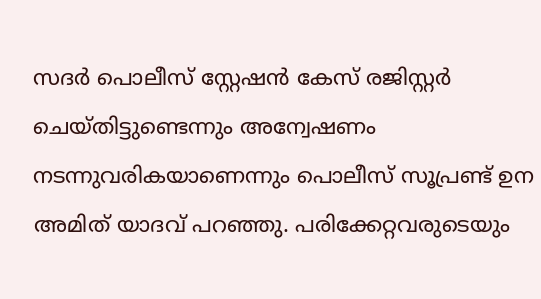സദർ പൊലീസ് സ്റ്റേഷൻ കേസ് രജിസ്റ്റർ ചെയ്തിട്ടുണ്ടെന്നും അന്വേഷണം നടന്നുവരികയാണെന്നും പൊലീസ് സൂപ്രണ്ട് ഉന അമിത് യാദവ് പറഞ്ഞു. പരിക്കേറ്റവരുടെയും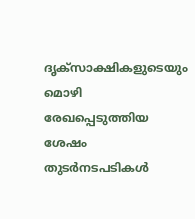ദൃക്‌സാക്ഷികളുടെയും മൊഴി രേഖപ്പെടുത്തിയ ശേഷം തുടർനടപടികൾ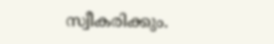സ്വീകരിക്കും.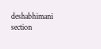deshabhimani section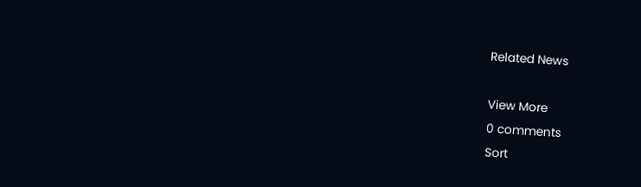Related News

View More
0 comments
Sort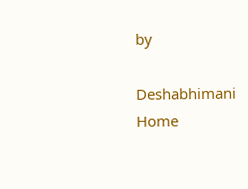by

Deshabhimani
Home